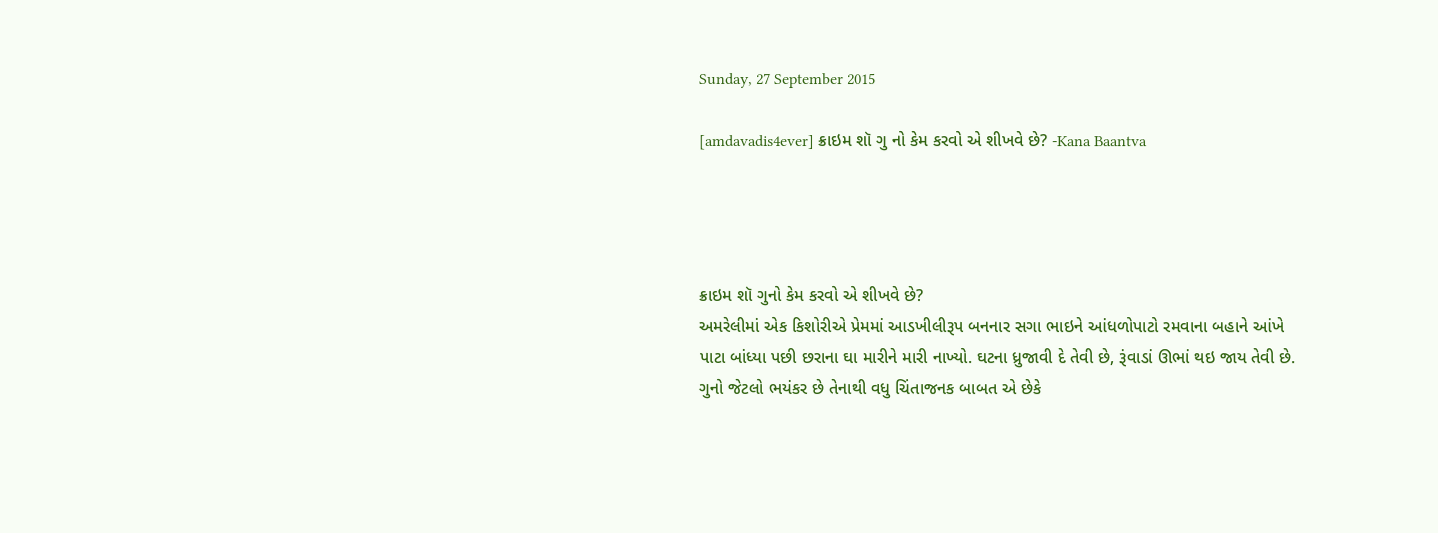Sunday, 27 September 2015

[amdavadis4ever] ક્રાઇમ શૉ ગુ નો કેમ કરવો એ શીખવે છે? -Kana Baantva




ક્રાઇમ શૉ ગુનો કેમ કરવો એ શીખવે છે?
અમરેલીમાં એક કિશોરીએ પ્રેમમાં આડખીલીરૂપ બનનાર સગા ભાઇને આંધળોપાટો રમવાના બહાને આંખે પાટા બાંધ્યા પછી છરાના ઘા મારીને મારી નાખ્યો. ઘટના ધ્રુજાવી દે તેવી છે, રૂંવાડાં ઊભાં થઇ જાય તેવી છે. ગુનો જેટલો ભયંકર છે તેનાથી વધુ ચિંતાજનક બાબત એ છેકે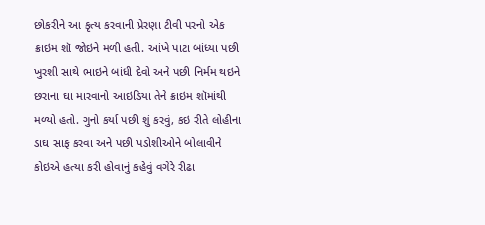છોકરીને આ કૃત્ય કરવાની પ્રેરણા ટીવી પરનો એક ક્રાઇમ શૉ જોઇને મળી હતી. આંખે પાટા બાંધ્યા પછી ખુરશી સાથે ભાઇને બાંધી દેવો અને પછી નિર્મમ થઇને છરાના ઘા મારવાનો આઇડિયા તેને ક્રાઇમ શૉમાંથી મળ્યો હતો. ગુનો કર્યા પછી શું કરવું, કઇ રીતે લોહીના ડાઘ સાફ કરવા અને પછી પડોશીઓને બોલાવીને કોઇએ હત્યા કરી હોવાનું કહેવું વગેરે રીઢા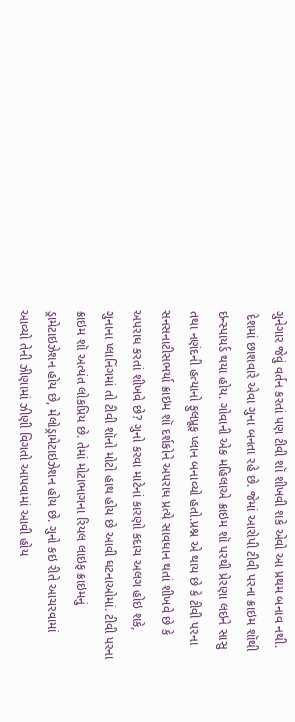ગુનેગાર જેવું વર્તન કરતાં પણ ટીવી શૉ શીખવી શકે એવો આ પ્રથમ બનાવ નથી.
 દેશમાં છાશવારે એવા ગુના બનતા રહે છે. જેમાં આરોપી ટીવી પરના ક્રાઇમ શૉથી ઇન્સ્પાયર્ડ થયા હોય. ગોવાની એક મહિલાએ ક્રાઇમ શૉ પરથી પ્રેરણા લઇને સાસુ તથા નણંદની હત્યાનો ફુલપ્રૂફ પ્લાન બનાવ્યો હતો.પ્રશ્ન એ થાય છે કે ટીવી પરના સનસનાટીસભર્યા ક્રાઇમ શૉ દર્શકોને અપરાધ પ્રત્યે સાવધાન થતાં શીખવે છે કે અપરાધ કરતાં શીખવે છે? ગુનો કરવા માટેનાં કારણો કદાચ અલગ હોઇ શકે, ગુનાના પ્લાનિંગમાં તો ટીવી શૉનો મોટો હાથ હોય છે આવી ઘટનાઓમાં. ટીવી પરના ક્રાઇમ શૉ અત્યંત લોકપ્રિય છે. તેમાં મોટાભાગના રિયલ લાઇફ ક્રાઇમનું ડ્રામેટાઇઝેશન હોય છે, મેલોડ્રામેટાઇઝેશન હોય છે. ગુનો કઇ રીતે આચરવામાં આવ્યો તેની ઝીણામાં ઝીણી વિગતો આપવામાં આવી હોય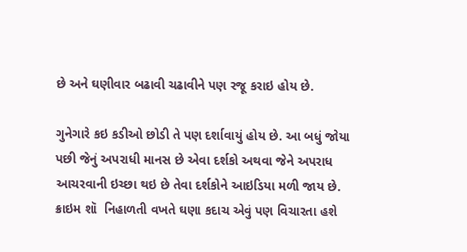છે અને ઘણીવાર બઢાવી ચઢાવીને પણ રજૂ કરાઇ હોય છે.

ગુનેગારે કઇ કડીઓ છોડી તે પણ દર્શાવાયું હોય છે. આ બધું જોયા પછી જેનું અપરાધી માનસ છે એવા દર્શકો અથવા જેને અપરાધ આચરવાની ઇચ્છા થઇ છે તેવા દર્શકોને આઇડિયા મળી જાય છે. ક્રાઇમ શૉ  નિહાળતી વખતે ઘણા કદાચ એવું પણ વિચારતા હશે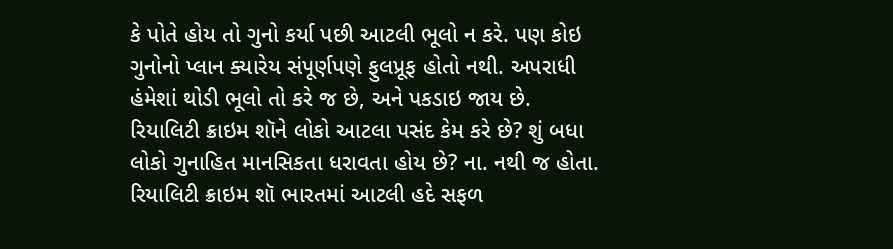કે પોતે હોય તો ગુનો કર્યા પછી આટલી ભૂલો ન કરે. પણ કોઇ ગુનોનો પ્લાન ક્યારેય સંપૂર્ણપણે ફુલપ્રૂફ હોતો નથી. અપરાધી હંમેશાં થોડી ભૂલો તો કરે જ છે, અને પકડાઇ જાય છે. રિયાલિટી ક્રાઇમ શૉને લોકો આટલા પસંદ કેમ કરે છે? શું બધા લોકો ગુનાહિત માનસિકતા ધરાવતા હોય છે? ના. નથી જ હોતા. રિયાલિટી ક્રાઇમ શૉ ભારતમાં આટલી હદે સફળ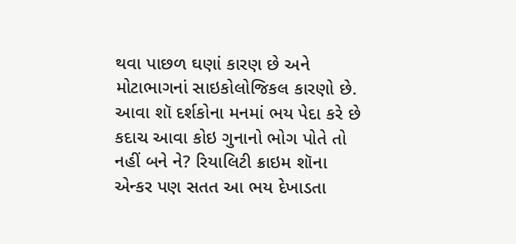થવા પાછળ ઘણાં કારણ છે અને મોટાભાગનાં સાઇકોલોજિકલ કારણો છે. આવા શૉ દર્શકોના મનમાં ભય પેદા કરે છે કદાચ આવા કોઇ ગુનાનો ભોગ પોતે તો નહીં બને ને? રિયાલિટી ક્રાઇમ શૉના એન્કર પણ સતત આ ભય દેખાડતા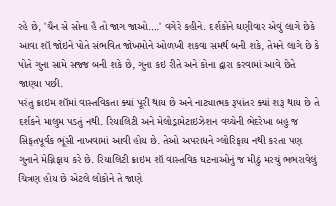રહે છે, 'ચૈન સે સોના હૈ તો જાગ જાઓ….' વગેરે કહીને. દર્શકોને ઘણીવાર એવું લાગે છેકે આવા શૉ જોઇને પોતે સંભવિત જોખમોને ઓળખી શકવા સમર્થ બની શકે, તેમને લાગે છે કે પોતે ગુના સામે સજ્જ બની શકે છે, ગુના કઇ રીતે અને કોના દ્વારા કરવામાં આવે છેતે જાણ્યા પછી.
પરંતુ ક્રાઇમ શૉમાં વાસ્તવિકતા ક્યાં પૂરી થાય છે અને નાટ્યાત્મક રૂપાંતર ક્યાં શરૂ થાય છે તે દર્શકને માલુમ પડતું નથી. રિયાલિટી અને મેલોડ્રામેટાઇઝેશન વચ્ચેની ભેદરેખા બહુ જ સિફતપૂર્વક ભૂંસી નાખવામાં આવી હોય છે. તેઓ અપરાધને ગ્લોરિફાય નથી કરતા પણ ગુનાને મેગ્નિફાય કરે છે. રિયાલિટી ક્રાઇમ શૉ વાસ્તવિક ઘટનાઓનું જ મીઠું મરચું ભભરાવેલું ચિત્રણ હોય છે એટલે લોકોને તે જાણે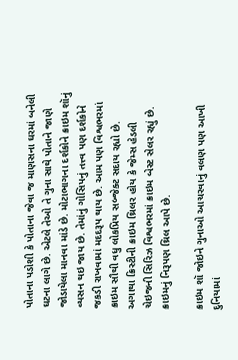પોતાના પડોશી કે પોતાના જેવા જ માણસના ઘરમાં બનેલી ઘટના લાગે છે. એટલે તેઓ તે ગુના સાથે પોતાને જાણે જોડાયેલા માનવા માંડે છે. મોટાભાગના દર્શકોને ક્રાઇમ શૉનું વ્યસન થઇ જાય છે. તેમાંનું ગોસિપનું તત્ત્વ પણ દર્શકોને જકડી રાખવામાં મદદરૂપ થાય છે. આમ પણ વિશ્વભરમાં ક્રાઇમ સૌથી વધુ લોકપ્રિય સબ્જેક્ટ સદાય રહ્યો છે. અગાથા ક્રિસ્ટીની ક્રાઇમ થ્રિલર હોય કે જેમ્સ હેડલી ચેઇજની સિરિઝ વિશ્વભરમાં ક્રાઇમ બેસ્ટ સેલર રહ્યું છે. ક્રાઇમનું નિરૂપણ થ્રિલ આપે છે.

ક્રાઇમ શૉ જોઇને ગુનાઓ આચરવાનું વલણ પણ આખી દુનિયામાં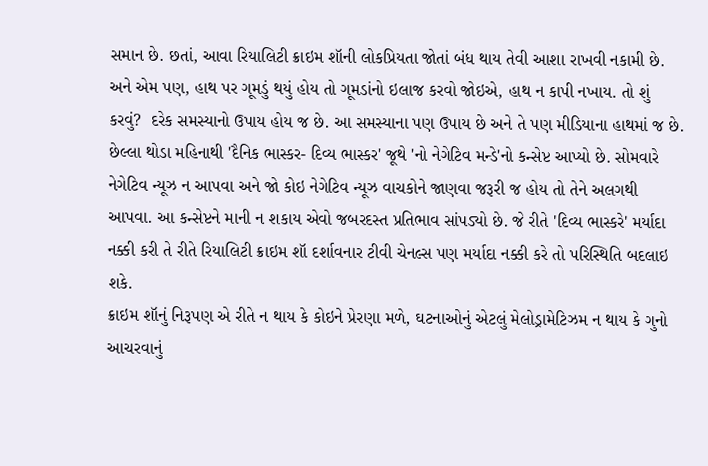સમાન છે. છતાં, આવા રિયાલિટી ક્રાઇમ શૉની લોકપ્રિયતા જોતાં બંધ થાય તેવી આશા રાખવી નકામી છે. અને એમ પણ, હાથ પર ગૂમડું થયું હોય તો ગૂમડાંનો ઇલાજ કરવો જોઇએ, હાથ ન કાપી નખાય. તો શું કરવું?  દરેક સમસ્યાનો ઉપાય હોય જ છે. આ સમસ્યાના પણ ઉપાય છે અને તે પણ મીડિયાના હાથમાં જ છે. છેલ્લા થોડા મહિનાથી 'દૈનિક ભાસ્કર- દિવ્ય ભાસ્કર' જૂથે 'નો નેગેટિવ મન્ડે'નો કન્સેપ્ટ આપ્યો છે. સોમવારે નેગેટિવ ન્યૂઝ ન આપવા અને જો કોઇ નેગેટિવ ન્યૂઝ વાચકોને જાણવા જરૂરી જ હોય તો તેને અલગથી આપવા. આ કન્સેપ્ટને માની ન શકાય એવો જબરદસ્ત પ્રતિભાવ સાંપડ્યો છે. જે રીતે 'દિવ્ય ભાસ્કરે' મર્યાદા નક્કી કરી તે રીતે રિયાલિટી ક્રાઇમ શૉ દર્શાવનાર ટીવી ચેનલ્સ પણ મર્યાદા નક્કી કરે તો પરિસ્થિતિ બદલાઇ શકે.
ક્રાઇમ શૉનું નિરૂપણ એ રીતે ન થાય કે કોઇને પ્રેરણા મળે, ઘટનાઓનું એટલું મેલોડ્રામેટિઝમ ન થાય કે ગુનો આચરવાનું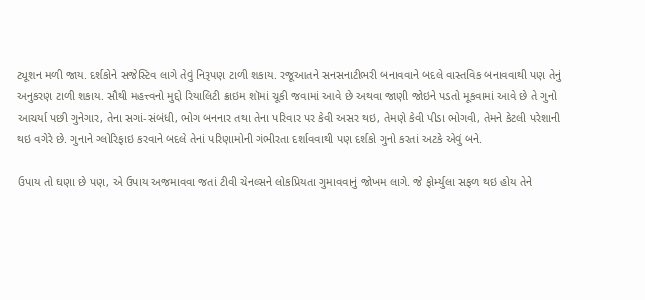ટ્યૂશન મળી જાય. દર્શકોને સજેસ્ટિવ લાગે તેવું નિરૂપણ ટાળી શકાય. રજૂઆતને સનસનાટીભરી બનાવવાને બદલે વાસ્તવિક બનાવવાથી પણ તેનું અનુકરણ ટાળી શકાય. સૌથી મહત્ત્વનો મુદ્દો રિયાલિટી ક્રાઇમ શૉમાં ચૂકી જવામાં આવે છે અથવા જાણી જોઇને પડતો મૂકવામાં આવે છે તે ગુનો આચર્યા પછી ગુનેગાર, તેના સગાં-સંબંધી, ભોગ બનનાર તથા તેના પરિવાર પર કેવી અસર થઇ, તેમણે કેવી પીડા ભોગવી, તેમને કેટલી પરેશાની થઇ વગેરે છે. ગુનાને ગ્લોરિફાઇ કરવાને બદલે તેનાં પરિણામોની ગંભીરતા દર્શાવવાથી પણ દર્શકો ગુનો કરતાં અટકે એવું બને.

ઉપાય તો ઘણા છે પણ, એ ઉપાય અજમાવવા જતાં ટીવી ચેનલ્સને લોકપ્રિયતા ગુમાવવાનું જોખમ લાગે. જે ફોર્મ્યુલા સફળ થઇ હોય તેને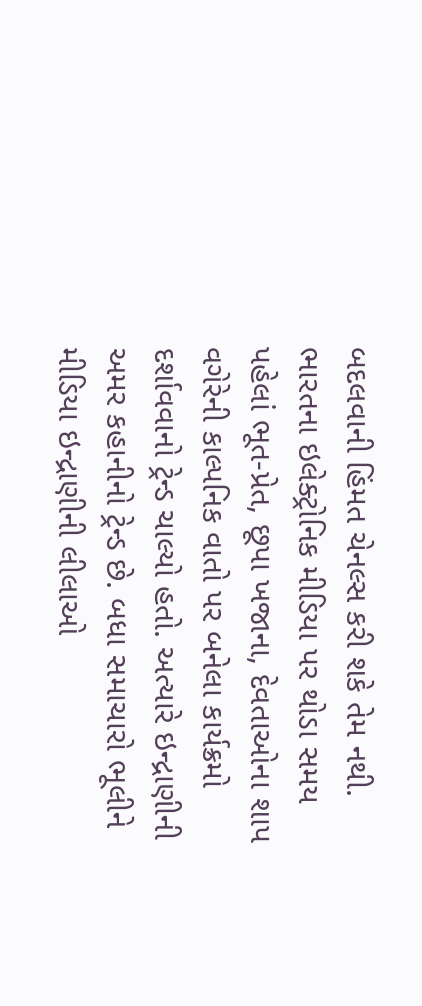બદલવાની હિંમત ચેનલ્સ કરી શકે તેમ નથી. ભારતના ઇલેક્ટ્રોનિક મીડિયા પર થોડા સમય પહેલાં ભૂત-પ્રેત, છૂપા ખજાના, દેવતાઓના શાપ વગેરેની કાલ્પનિક વાતો પર બનેલા કાર્યક્રમો દર્શાવવાનો ટ્રેન્ડ ચાલ્યો હતો. અત્યારે ઇન્દ્રાણીની અમર કહાનીનો ટ્રેન્ડ છે. બધા સમાચારો ભૂલીને મીડિયા ઇન્દ્રાણીની લીલાઓ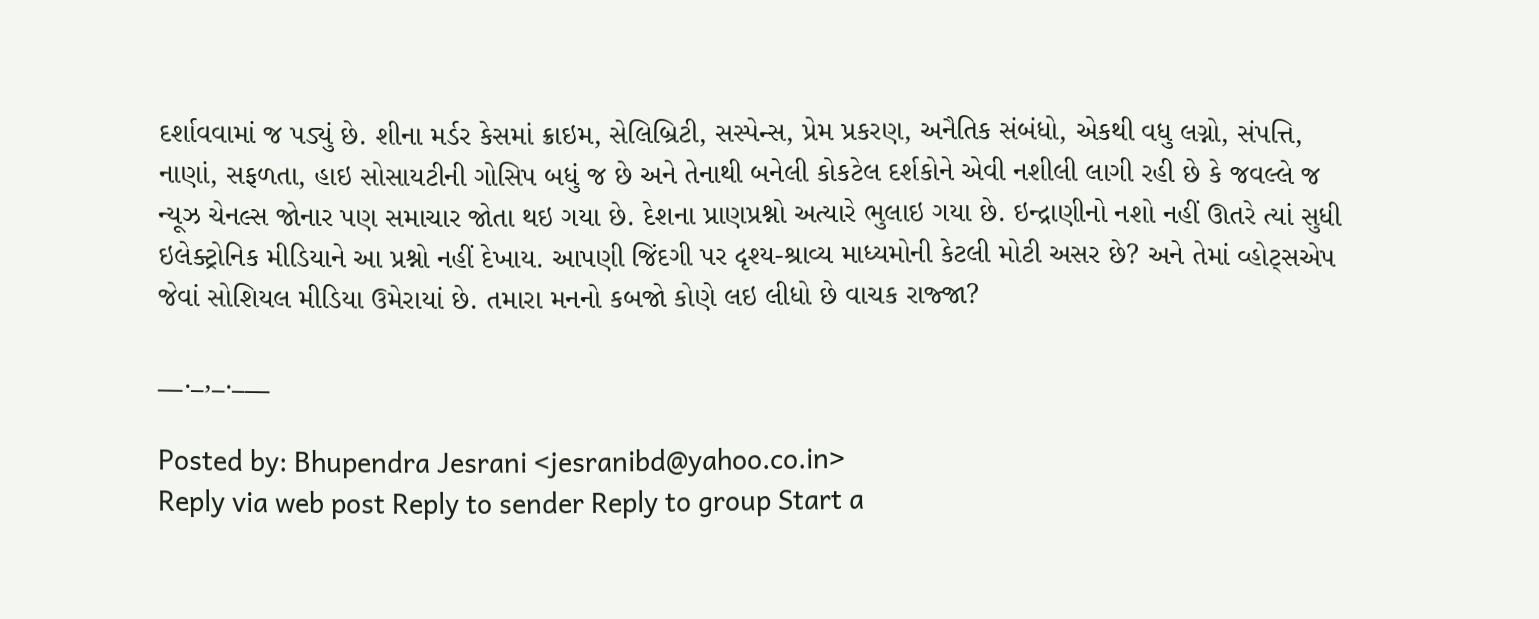દર્શાવવામાં જ પડ્યું છે. શીના મર્ડર કેસમાં ક્રાઇમ, સેલિબ્રિટી, સસ્પેન્સ, પ્રેમ પ્રકરણ, અનૈતિક સંબંધો, એકથી વધુ લગ્નો, સંપત્તિ, નાણાં, સફળતા, હાઇ સોસાયટીની ગોસિપ બધું જ છે અને તેનાથી બનેલી કોકટેલ દર્શકોને એવી નશીલી લાગી રહી છે કે જવલ્લે જ ન્યૂઝ ચેનલ્સ જોનાર પણ સમાચાર જોતા થઇ ગયા છે. દેશના પ્રાણપ્રશ્નો અત્યારે ભુલાઇ ગયા છે. ઇન્દ્રાણીનો નશો નહીં ઊતરે ત્યાં સુધી ઇલેક્ટ્રોનિક મીડિયાને આ પ્રશ્નો નહીં દેખાય. આપણી જિંદગી પર દૃશ્ય-શ્રાવ્ય માધ્યમોની કેટલી મોટી અસર છે? અને તેમાં વ્હોટ્સએપ જેવાં સોશિયલ મીડિયા ઉમેરાયાં છે. તમારા મનનો કબજો કોણે લઇ લીધો છે વાચક રાજ્જા?

__._,_.___

Posted by: Bhupendra Jesrani <jesranibd@yahoo.co.in>
Reply via web post Reply to sender Reply to group Start a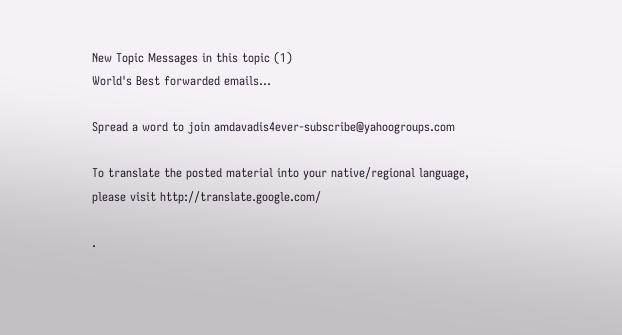New Topic Messages in this topic (1)
World's Best forwarded emails...

Spread a word to join amdavadis4ever-subscribe@yahoogroups.com

To translate the posted material into your native/regional language,
please visit http://translate.google.com/

.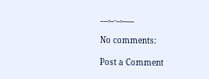__,_._,___

No comments:

Post a Comment